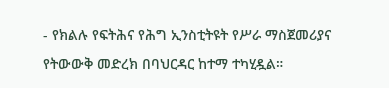- የክልሉ የፍትሕና የሕግ ኢንስቲትዩት የሥራ ማስጀመሪያና የትውውቅ መድረክ በባህርዳር ከተማ ተካሂዷል።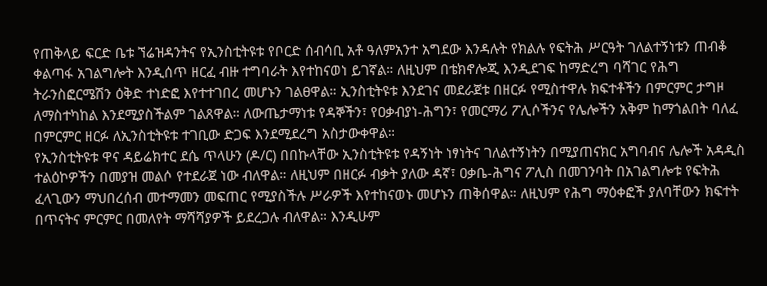የጠቅላይ ፍርድ ቤቱ ኘሬዝዳንትና የኢንስቲትዩቱ የቦርድ ሰብሳቢ አቶ ዓለምአንተ አግደው እንዳሉት የክልሉ የፍትሕ ሥርዓት ገለልተኝነቱን ጠብቆ ቀልጣፋ አገልግሎት እንዲሰጥ ዘርፈ ብዙ ተግባራት እየተከናወነ ይገኛል። ለዚህም በቴክኖሎጂ እንዲደገፍ ከማድረግ ባሻገር የሕግ ትራንስፎርሜሽን ዕቅድ ተነድፎ እየተተገበረ መሆኑን ገልፀዋል። ኢንስቲትዩቱ እንደገና መደራጀቱ በዘርፉ የሚስተዋሉ ክፍተቶችን በምርምር ታግዞ ለማስተካከል እንደሚያስችልም ገልጸዋል። ለውጤታማነቱ የዳኞችን፣ የዐቃብያነ-ሕግን፣ የመርማሪ ፖሊሶችንና የሌሎችን አቅም ከማጎልበት ባለፈ በምርምር ዘርፉ ለኢንስቲትዩቱ ተገቢው ድጋፍ እንደሚደረግ አስታውቀዋል።
የኢንስቲትዩቱ ዋና ዳይሬክተር ደሴ ጥላሁን (ዶ/ር) በበኩላቸው ኢንስቲትዩቱ የዳኝነት ነፃነትና ገለልተኝነትን በሚያጠናክር አግባብና ሌሎች አዳዲስ ተልዕኮዎችን በመያዝ መልሶ የተደራጀ ነው ብለዋል። ለዚህም በዘርፉ ብቃት ያለው ዳኛ፣ ዐቃቤ-ሕግና ፖሊስ በመገንባት በአገልግሎቱ የፍትሕ ፈላጊውን ማህበረሰብ መተማመን መፍጠር የሚያስችሉ ሥራዎች እየተከናወኑ መሆኑን ጠቅሰዋል። ለዚህም የሕግ ማዕቀፎች ያለባቸውን ክፍተት በጥናትና ምርምር በመለየት ማሻሻያዎች ይደረጋሉ ብለዋል። እንዲሁም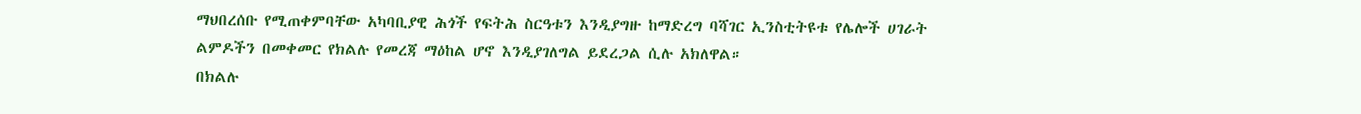ማህበረሰቡ የሚጠቀምባቸው አካባቢያዊ ሕጎች የፍትሕ ስርዓቱን እንዲያግዙ ከማድረግ ባሻገር ኢንስቲትዩቱ የሌሎች ሀገራት ልምዶችን በመቀመር የክልሉ የመረጃ ማዕከል ሆኖ እንዲያገለግል ይደረጋል ሲሉ አክለዋል።
በክልሉ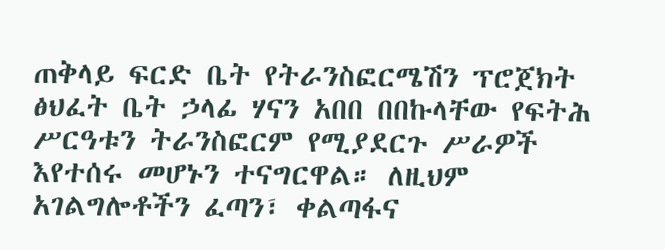ጠቅላይ ፍርድ ቤት የትራንስፎርሜሽን ፕሮጀክት ፅህፈት ቤት ኃላፊ ሃናን አበበ በበኩላቸው የፍትሕ ሥርዓቱን ትራንስፎርም የሚያደርጉ ሥራዎች እየተሰሩ መሆኑን ተናግርዋል። ለዚህም አገልግሎቶችን ፈጣን፣ ቀልጣፋና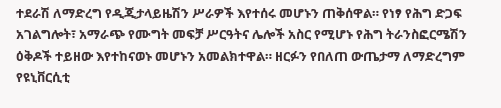ተደራሽ ለማድረግ የዲጂታላይዜሽን ሥራዎች እየተሰሩ መሆኑን ጠቅሰዋል። የነፃ የሕግ ድጋፍ አገልግሎት፣ አማራጭ የሙግት መፍቻ ሥርዓትና ሌሎች አስር የሚሆኑ የሕግ ትራንስፎርሜሽን ዕቅዶች ተይዘው እየተከናወኑ መሆኑን አመልክተዋል። ዘርፉን የበለጠ ውጤታማ ለማድረግም የዩኒቨርሲቲ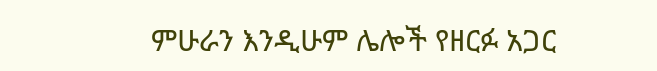ምሁራን እንዲሁም ሌሎች የዘርፉ አጋር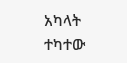አካላት ተካተው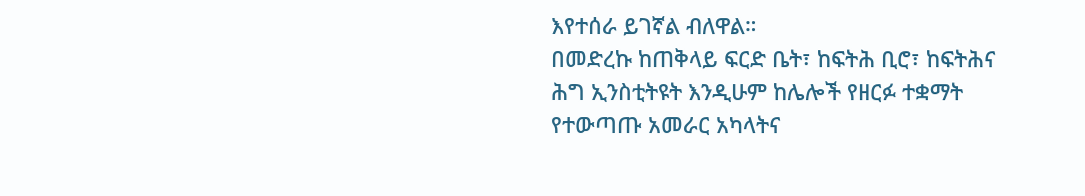እየተሰራ ይገኛል ብለዋል።
በመድረኩ ከጠቅላይ ፍርድ ቤት፣ ከፍትሕ ቢሮ፣ ከፍትሕና ሕግ ኢንስቲትዩት እንዲሁም ከሌሎች የዘርፉ ተቋማት የተውጣጡ አመራር አካላትና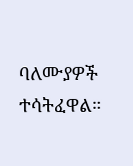ባለሙያዎች ተሳትፈዋል።